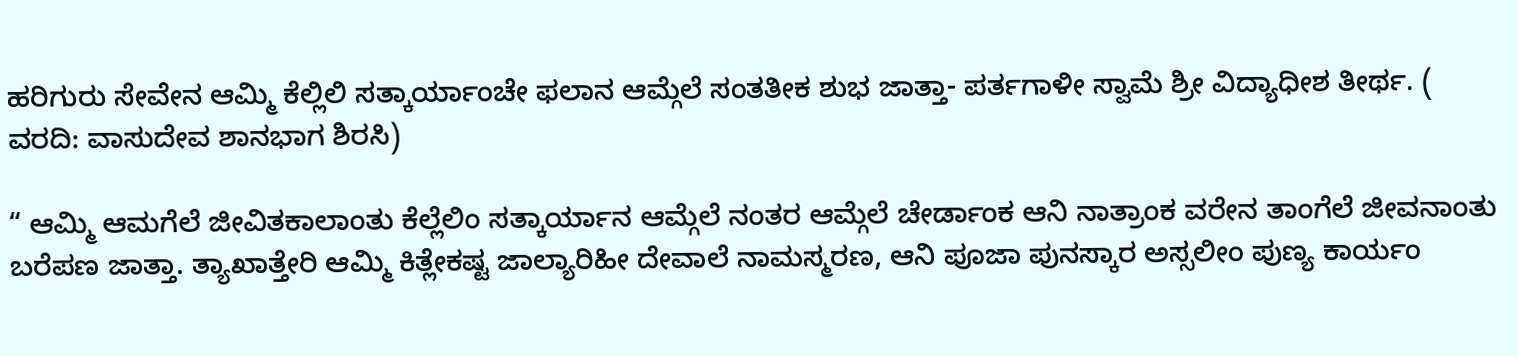ಹರಿಗುರು ಸೇವೇನ ಆಮ್ಮಿ ಕೆಲ್ಲಿಲಿ ಸತ್ಕಾರ್ಯಾಂಚೇ ಫಲಾನ ಆಮ್ಗೆಲೆ ಸಂತತೀಕ ಶುಭ ಜಾತ್ತಾ- ಪರ್ತಗಾಳೀ ಸ್ವಾಮೆ ಶ್ರೀ ವಿದ್ಯಾಧೀಶ ತೀರ್ಥ. ( ವರದಿ: ವಾಸುದೇವ ಶಾನಭಾಗ ಶಿರಸಿ)

“ ಆಮ್ಮಿ ಆಮಗೆಲೆ ಜೀವಿತಕಾಲಾಂತು ಕೆಲ್ಲೆಲಿಂ ಸತ್ಕಾರ್ಯಾನ ಆಮ್ಗೆಲೆ ನಂತರ ಆಮ್ಗೆಲೆ ಚೇರ್ಡಾಂಕ ಆನಿ ನಾತ್ರಾಂಕ ವರೇನ ತಾಂಗೆಲೆ ಜೀವನಾಂತು ಬರೆಪಣ ಜಾತ್ತಾ. ತ್ಯಾಖಾತ್ತೇರಿ ಆಮ್ಮಿ ಕಿತ್ಲೇಕಷ್ಟ ಜಾಲ್ಯಾರಿಹೀ ದೇವಾಲೆ ನಾಮಸ್ಮರಣ, ಆನಿ ಪೂಜಾ ಪುನಸ್ಕಾರ ಅಸ್ಸಲೀಂ ಪುಣ್ಯ ಕಾರ್ಯಂ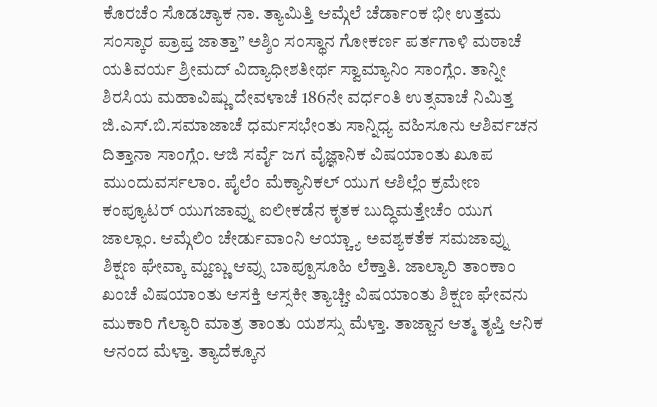ಕೊರಚೆಂ ಸೊಡಚ್ಯಾಕ ನಾ. ತ್ಯಾಮಿತ್ತಿ ಆಮ್ಗೆಲೆ ಚೆರ್ಡಾಂಕ ಭೀ ಉತ್ತಮ ಸಂಸ್ಕಾರ ಪ್ರಾಪ್ತ ಜಾತ್ತಾ” ಅಶ್ಶಿಂ ಸಂಸ್ಥಾನ ಗೋಕರ್ಣ ಪರ್ತಗಾಳಿ ಮಠಾಚೆ ಯತಿವರ್ಯ ಶ್ರೀಮದ್ ವಿದ್ಯಾಧೀಶತೀರ್ಥ ಸ್ವಾಮ್ಯಾನಿಂ ಸಾಂಗ್ಲೆಂ. ತಾನ್ನೀ ಶಿರಸಿಯ ಮಹಾವಿಷ್ಣು ದೇವಳಾಚೆ 186ನೇ ವರ್ಧಂತಿ ಉತ್ಸವಾಚೆ ನಿಮಿತ್ತ ಜಿ.ಎಸ್.ಬಿ.ಸಮಾಜಾಚೆ ಧರ್ಮಸಭೇಂತು ಸಾನ್ನಿಧ್ಯ ವಹಿಸೂನು ಆಶಿರ್ವಚನ ದಿತ್ತಾನಾ ಸಾಂಗ್ಲೆಂ. ಆಜಿ ಸರ್ವೈ ಜಗ ವೈಜ್ಞಾನಿಕ ವಿಷಯಾಂತು ಖೂಪ ಮುಂದುವರ್ಸಲಾಂ. ಪೈಲೆಂ ಮೆಕ್ಯಾನಿಕಲ್ ಯುಗ ಆಶಿಲ್ಲೆಂ ಕ್ರಮೇಣ ಕಂಪ್ಯೂಟರ್ ಯುಗಜಾವ್ನು ಐಲೀಕಡೆನ ಕೃತಕ ಬುದ್ಧಿಮತ್ತೇಚೆಂ ಯುಗ ಜಾಲ್ಲಾಂ. ಆಮ್ಗೆಲಿಂ ಚೇರ್ಡುವಾಂನಿ ಆಯ್ಚ್ಯಾ ಅವಶ್ಯಕತೆಕ ಸಮಜಾವ್ನು ಶಿಕ್ಷಣ ಘೇವ್ಕಾ ಮ್ಹಣ್ಣು ಆವ್ಸು ಬಾಪ್ಪೂಸೂಹಿ ಲೆಕ್ತಾತಿ. ಜಾಲ್ಯಾರಿ ತಾಂಕಾಂ ಖಂಚೆ ವಿಷಯಾಂತು ಆಸಕ್ತಿ ಆಸ್ಸಕೀ ತ್ಯಾಚ್ಚೀ ವಿಷಯಾಂತು ಶಿಕ್ಷಣ ಘೇವನು ಮುಕಾರಿ ಗೆಲ್ಯಾರಿ ಮಾತ್ರ ತಾಂತು ಯಶಸ್ಸು ಮೆಳ್ತಾ. ತಾಜ್ಜಾನ ಆತ್ಮ ತೃಪ್ತಿ ಆನಿಕ ಆನಂದ ಮೆಳ್ತಾ. ತ್ಯಾದೆಕ್ಕೂನ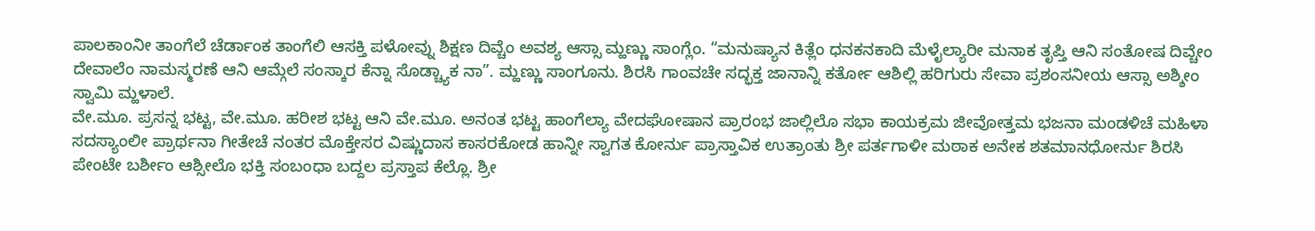ಪಾಲಕಾಂನೀ ತಾಂಗೆಲೆ ಚೆರ್ಡಾಂಕ ತಾಂಗೆಲಿ ಆಸಕ್ತಿ ಪಳೋವ್ನು ಶಿಕ್ಷಣ ದಿವ್ಚೆಂ ಅವಶ್ಯ ಆಸ್ಸಾ ಮ್ಹಣ್ಣು ಸಾಂಗ್ಲೆಂ. “ಮನುಷ್ಯಾನ ಕಿತ್ಲೆಂ ಧನಕನಕಾದಿ ಮೆಳೈಲ್ಯಾರೀ ಮನಾಕ ತೃಪ್ತಿ ಆನಿ ಸಂತೋಷ ದಿವ್ಚೇಂ ದೇವಾಲೆಂ ನಾಮಸ್ಮರಣೆ ಆನಿ ಆಮ್ಗೆಲೆ ಸಂಸ್ಕಾರ ಕೆನ್ನಾ ಸೊಡ್ಚ್ಯಾಕ ನಾ”. ಮ್ಹಣ್ಣು ಸಾಂಗೂನು. ಶಿರಸಿ ಗಾಂವಚೇ ಸದ್ಭಕ್ತ ಜಾನಾನ್ನಿ ಕರ್ತೋ ಆಶಿಲ್ಲಿ ಹರಿಗುರು ಸೇವಾ ಪ್ರಶಂಸನೀಯ ಆಸ್ಸಾ ಅಶ್ಶೀಂ ಸ್ವಾಮಿ ಮ್ಹಳಾಲೆ.
ವೇ.ಮೂ. ಪ್ರಸನ್ನ ಭಟ್ಟ, ವೇ.ಮೂ. ಹರೀಶ ಭಟ್ಟ ಆನಿ ವೇ.ಮೂ. ಅನಂತ ಭಟ್ಟ ಹಾಂಗೆಲ್ಯಾ ವೇದಘೋಷಾನ ಪ್ರಾರಂಭ ಜಾಲ್ಲಿಲೊ ಸಭಾ ಕಾಯಕ್ರಮ ಜೀವೋತ್ತಮ ಭಜನಾ ಮಂಡಳಿಚೆ ಮಹಿಳಾ ಸದಸ್ಯಾಂಲೀ ಪ್ರಾರ್ಥನಾ ಗೀತೇಚೆ ನಂತರ ಮೊಕ್ತೇಸರ ವಿಷ್ಣುದಾಸ ಕಾಸರಕೋಡ ಹಾನ್ನೀ ಸ್ವಾಗತ ಕೋರ್ನು ಪ್ರಾಸ್ತಾವಿಕ ಉತ್ರಾಂತು ಶ್ರೀ ಪರ್ತಗಾಳೀ ಮಠಾಕ ಅನೇಕ ಶತಮಾನಧೋರ್ನು ಶಿರಸಿ ಪೇಂಟೇ ಬರ್ಶೀಂ ಆಶ್ಸೀಲೊ ಭಕ್ತಿ ಸಂಬಂಧಾ ಬದ್ದಲ ಪ್ರಸ್ತಾಪ ಕೆಲ್ಲೊ. ಶ್ರೀ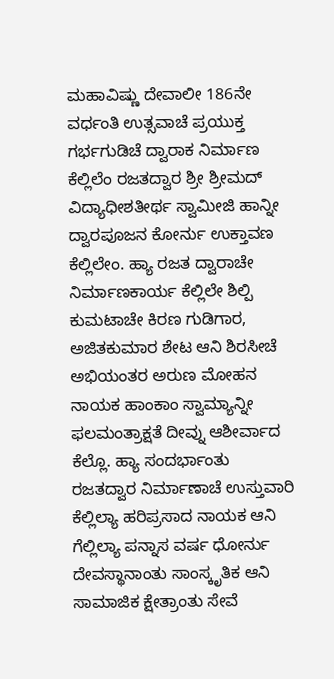ಮಹಾವಿಷ್ಣು ದೇವಾಲೀ 186ನೇ ವರ್ಧಂತಿ ಉತ್ಸವಾಚೆ ಪ್ರಯುಕ್ತ ಗರ್ಭಗುಡಿಚೆ ದ್ವಾರಾಕ ನಿರ್ಮಾಣ ಕೆಲ್ಲಿಲೆಂ ರಜತದ್ವಾರ ಶ್ರೀ ಶ್ರೀಮದ್ ವಿದ್ಯಾಧೀಶತೀರ್ಥ ಸ್ವಾಮೀಜಿ ಹಾನ್ನೀ ದ್ವಾರಪೂಜನ ಕೋರ್ನು ಉಕ್ತಾವಣ ಕೆಲ್ಲಿಲೇಂ. ಹ್ಯಾ ರಜತ ದ್ವಾರಾಚೇ ನಿರ್ಮಾಣಕಾರ್ಯ ಕೆಲ್ಲಿಲೇ ಶಿಲ್ಪಿ ಕುಮಟಾಚೇ ಕಿರಣ ಗುಡಿಗಾರ, ಅಜಿತಕುಮಾರ ಶೇಟ ಆನಿ ಶಿರಸೀಚೆ ಅಭಿಯಂತರ ಅರುಣ ಮೋಹನ ನಾಯಕ ಹಾಂಕಾಂ ಸ್ವಾಮ್ಯಾನ್ನೀ ಫಲಮಂತ್ರಾಕ್ಷತೆ ದೀವ್ನು ಆಶೀರ್ವಾದ ಕೆಲ್ಲೊ. ಹ್ಯಾ ಸಂದರ್ಭಾಂತು ರಜತದ್ವಾರ ನಿರ್ಮಾಣಾಚೆ ಉಸ್ತುವಾರಿ ಕೆಲ್ಲಿಲ್ಯಾ ಹರಿಪ್ರಸಾದ ನಾಯಕ ಆನಿ ಗೆಲ್ಲಿಲ್ಯಾ ಪನ್ನಾಸ ವರ್ಷ ಧೋರ್ನು ದೇವಸ್ಥಾನಾಂತು ಸಾಂಸ್ಕೃತಿಕ ಆನಿ ಸಾಮಾಜಿಕ ಕ್ಷೇತ್ರಾಂತು ಸೇವೆ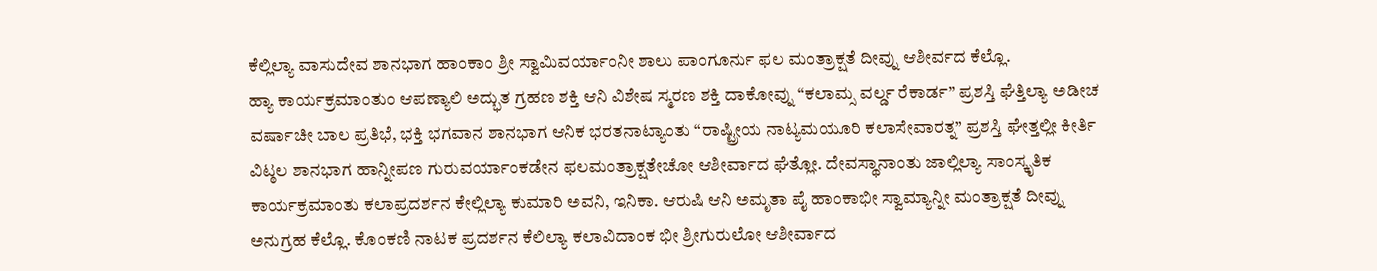ಕೆಲ್ಲಿಲ್ಯಾ ವಾಸುದೇವ ಶಾನಭಾಗ ಹಾಂಕಾಂ ಶ್ರೀ ಸ್ವಾಮಿವರ್ಯಾಂನೀ ಶಾಲು ಪಾಂಗೂರ್ನು ಫಲ ಮಂತ್ರಾಕ್ಷತೆ ದೀವ್ನು ಆಶೀರ್ವದ ಕೆಲ್ಲೊ.
ಹ್ಯಾ ಕಾರ್ಯಕ್ರಮಾಂತುಂ ಆಪಣ್ಯಾಲಿ ಅದ್ಭುತ ಗ್ರಹಣ ಶಕ್ತಿ ಆನಿ ವಿಶೇಷ ಸ್ಮರಣ ಶಕ್ತಿ ದಾಕೋವ್ನು “ಕಲಾಮ್ಸ ವರ್ಲ್ಡ ರೆಕಾರ್ಡ” ಪ್ರಶಸ್ತಿ ಘೆತ್ತಿಲ್ಯಾ ಅಡೀಚ ವರ್ಷಾಚೀ ಬಾಲ ಪ್ರತಿಭೆ, ಭಕ್ತಿ ಭಗವಾನ ಶಾನಭಾಗ ಆನಿಕ ಭರತನಾಟ್ಯಾಂತು “ರಾಷ್ಟ್ರೀಯ ನಾಟ್ಯಮಯೂರಿ ಕಲಾಸೇವಾರತ್ನ” ಪ್ರಶಸ್ತಿ ಘೇತ್ತಲ್ಲೀ ಕೀರ್ತಿ ವಿಟ್ಠಲ ಶಾನಭಾಗ ಹಾನ್ನೀಪಣ ಗುರುವರ್ಯಾಂಕಡೇನ ಫಲಮಂತ್ರಾಕ್ಷತೇಚೋ ಆಶೀರ್ವಾದ ಘೆತ್ಲೋ. ದೇವಸ್ಥಾನಾಂತು ಜಾಲ್ಲಿಲ್ಯಾ ಸಾಂಸ್ಕೃತಿಕ ಕಾರ್ಯಕ್ರಮಾಂತು ಕಲಾಪ್ರದರ್ಶನ ಕೇಲ್ಲಿಲ್ಯಾ ಕುಮಾರಿ ಅವನಿ, ಇನಿಕಾ. ಆರುಷಿ ಆನಿ ಅಮೃತಾ ಪೈ ಹಾಂಕಾಭೀ ಸ್ವಾಮ್ಯಾನ್ನೀ ಮಂತ್ರಾಕ್ಷತೆ ದೀವ್ನು ಅನುಗ್ರಹ ಕೆಲ್ಲೊ. ಕೊಂಕಣಿ ನಾಟಕ ಪ್ರದರ್ಶನ ಕೆಲಿಲ್ಯಾ ಕಲಾವಿದಾಂಕ ಭೀ ಶ್ರೀಗುರುಲೋ ಆಶೀರ್ವಾದ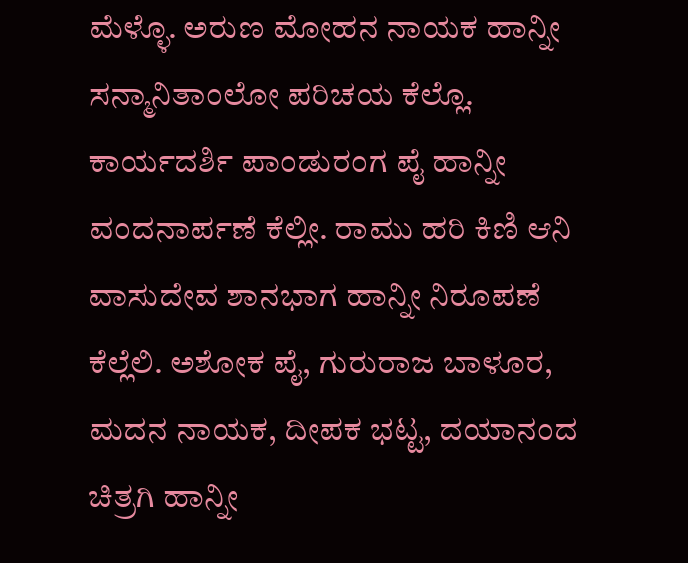ಮೆಳ್ಳೊ. ಅರುಣ ಮೋಹನ ನಾಯಕ ಹಾನ್ನೀ ಸನ್ಮಾನಿತಾಂಲೋ ಪರಿಚಯ ಕೆಲ್ಲೊ. ಕಾರ್ಯದರ್ಶಿ ಪಾಂಡುರಂಗ ಪೈ ಹಾನ್ನೀ ವಂದನಾರ್ಪಣೆ ಕೆಲ್ಲೀ. ರಾಮು ಹರಿ ಕಿಣಿ ಆನಿ ವಾಸುದೇವ ಶಾನಭಾಗ ಹಾನ್ನೀ ನಿರೂಪಣೆ ಕೆಲ್ಲೆಲಿ. ಅಶೋಕ ಪೈ, ಗುರುರಾಜ ಬಾಳೂರ, ಮದನ ನಾಯಕ, ದೀಪಕ ಭಟ್ಟ, ದಯಾನಂದ ಚಿತ್ರಗಿ ಹಾನ್ನೀ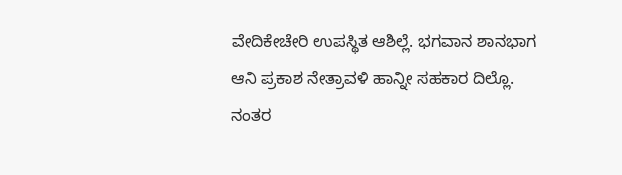ವೇದಿಕೇಚೇರಿ ಉಪಸ್ಥಿತ ಆಶಿಲ್ಲೆ. ಭಗವಾನ ಶಾನಭಾಗ ಆನಿ ಪ್ರಕಾಶ ನೇತ್ರಾವಳಿ ಹಾನ್ನೀ ಸಹಕಾರ ದಿಲ್ಲೊ. ನಂತರ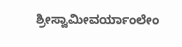ಶ್ರೀಸ್ವಾಮೀವರ್ಯಾಂಲೇಂ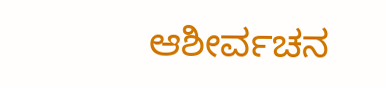ಆಶೀರ್ವಚನ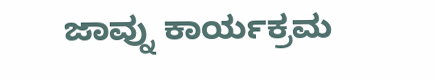ಜಾವ್ನು ಕಾರ್ಯಕ್ರಮ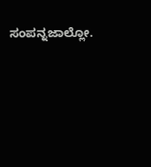ಸಂಪನ್ನಜಾಲ್ಲೋ.